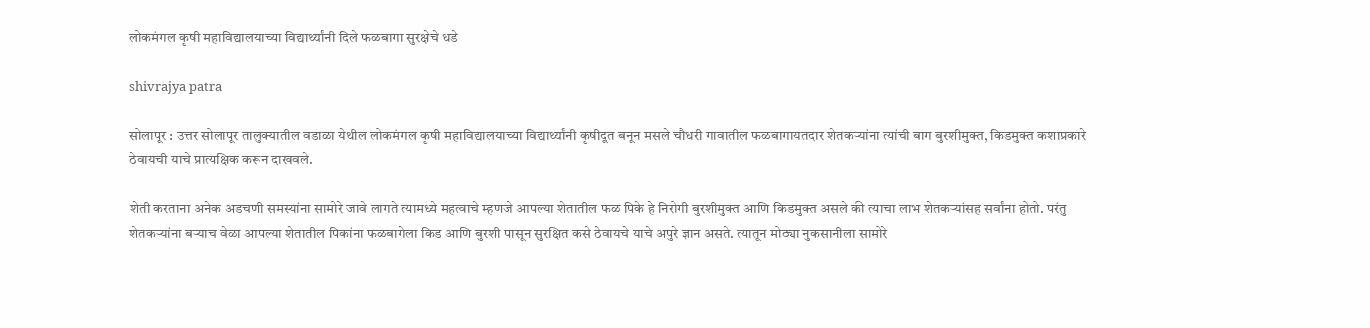लोकमंगल कृषी महाविद्यालयाच्या विद्यार्थ्यांनी दिले फळबागा सुरक्षेचे धडे

shivrajya patra

सोलापूर : उत्तर सोलापूर तालुक्यातील वडाळा येथील लोकमंगल कृषी महाविद्यालयाच्या विद्यार्थ्यांनी कृषीदूत बनून मसले चौधरी गावातील फळबागायतदार शेतकर्‍यांना त्यांची बाग बुरशीमुक्त, किडमुक्त कशाप्रकारे ठेवायची याचे प्रात्यक्षिक करून दाखवले.

शेती करताना अनेक अडचणी समस्यांना सामोरे जावे लागते त्यामध्ये महत्वाचे म्हणजे आपल्या शेतातील फळ पिके हे निरोगी बुरशीमुक्त आणि किडमुक्त असले की त्याचा लाभ शेतकर्‍यांसह सर्वांना होतो. परंतु शेतकर्‍यांना बर्‍याच वेळा आपल्या शेतातील पिकांना फळबागेला किड आणि बुरशी पासून सुरक्षित कसे ठेवायचे याचे अपुरे ज्ञान असते. त्यातून मोठ्या नुकसानीला सामोरे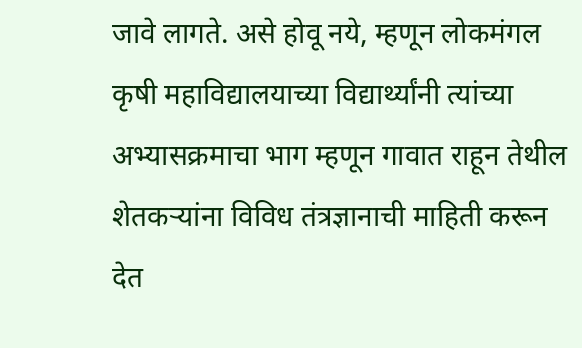जावे लागते. असे होवू नये, म्हणून लोकमंगल कृषी महाविद्यालयाच्या विद्यार्थ्यांनी त्यांच्या अभ्यासक्रमाचा भाग म्हणून गावात राहून तेथील शेतकर्‍यांना विविध तंत्रज्ञानाची माहिती करून देत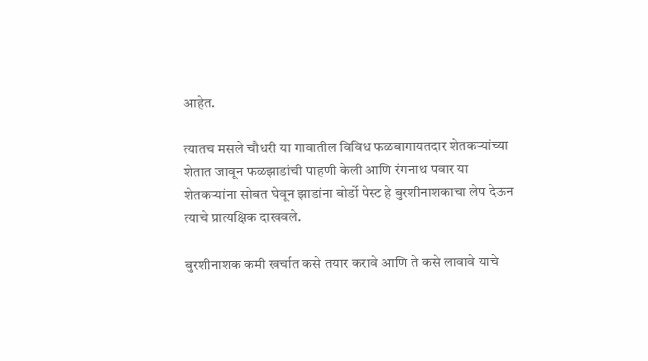आहेत.

त्यातच मसले चौधरी या गावातील विविध फळबागायतदार शेतकर्‍यांच्या शेतात जावून फळझाडांची पाहणी केली आणि रंगनाथ पवार या शेतकर्‍यांना सोबत घेवून झाडांना बोर्डो पेस्ट हे बुरशीनाशकाचा लेप देऊन त्याचे प्रात्यक्षिक दाखवले.

बुरशीनाशक कमी खर्चात कसे तयार करावे आणि ते कसे लावावे याचे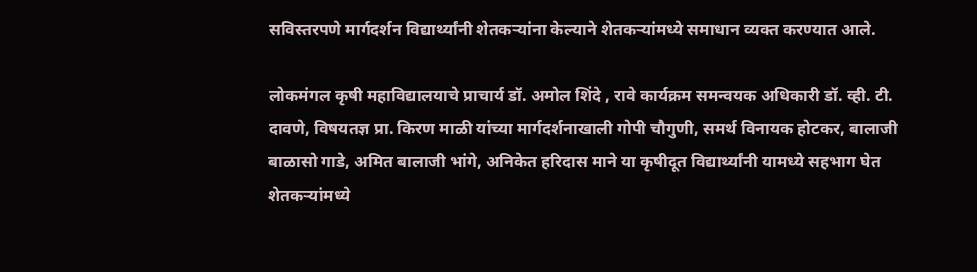सविस्तरपणे मार्गदर्शन विद्यार्थ्यांनी शेतकर्‍यांना केल्याने शेतकर्‍यांमध्ये समाधान व्यक्त करण्यात आले.

लोकमंगल कृषी महाविद्यालयाचे प्राचार्य डॉ. अमोल शिंदे , रावे कार्यक्रम समन्वयक अधिकारी डॉ. व्ही. टी. दावणे, विषयतज्ञ प्रा. किरण माळी यांच्या मार्गदर्शनाखाली गोपी चौगुणी, समर्थ विनायक होटकर, बालाजी बाळासो गाडे, अमित बालाजी भांगे, अनिकेत हरिदास माने या कृषीदूत विद्यार्थ्यांनी यामध्ये सहभाग घेत शेतकर्‍यांमध्ये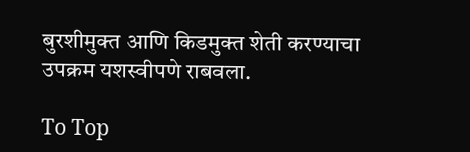बुरशीमुक्त आणि किडमुक्त शेती करण्याचा उपक्रम यशस्वीपणे राबवला.

To Top